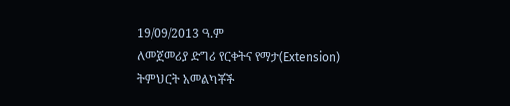19/09/2013 ዓ.ም
ለመጀመሪያ ድግሪ የርቀትና የማታ(Extension) ትምህርት አመልካቾች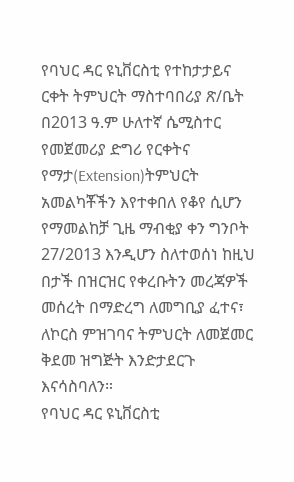የባህር ዳር ዩኒቨርስቲ የተከታታይና ርቀት ትምህርት ማስተባበሪያ ጽ/ቤት በ2013 ዓ.ም ሁለተኛ ሴሚስተር የመጀመሪያ ድግሪ የርቀትና የማታ(Extension)ትምህርት አመልካቾችን እየተቀበለ የቆየ ሲሆን የማመልከቻ ጊዜ ማብቂያ ቀን ግንቦት 27/2013 እንዲሆን ስለተወሰነ ከዚህ በታች በዝርዝር የቀረቡትን መረጃዎች መሰረት በማድረግ ለመግቢያ ፈተና፣ ለኮርስ ምዝገባና ትምህርት ለመጀመር ቅደመ ዝግጅት እንድታደርጉ እናሳስባለን።
የባህር ዳር ዩኒቨርስቲ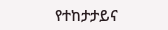የተከታታይና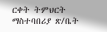ርቀት ትምህርት ማስተባበሪያ ጽ/ቤት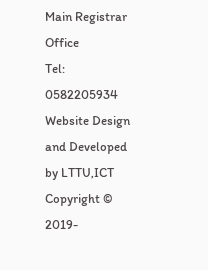Main Registrar Office
Tel: 0582205934
Website Design and Developed by LTTU,ICT Copyright © 2019-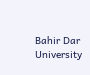Bahir Dar University